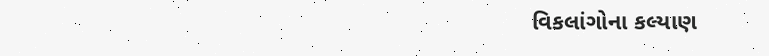વિકલાંગોના કલ્યાણ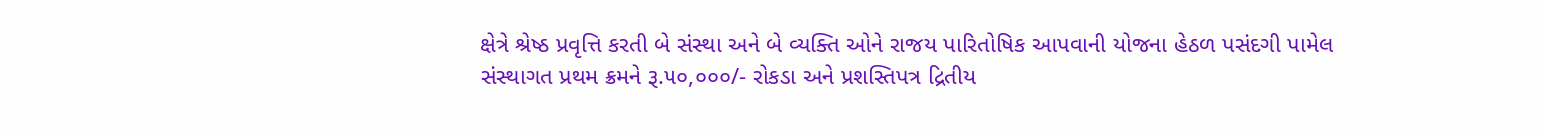ક્ષેત્રે શ્રેષ્ઠ પ્રવૃત્તિ કરતી બે સંસ્થા અને બે વ્યક્તિ ઓને રાજય પારિતોષિક આપવાની યોજના હેઠળ પસંદગી પામેલ સંસ્થાગત પ્રથમ ક્રમને રૂ.૫૦,૦૦૦/- રોકડા અને પ્રશસ્તિપત્ર દ્રિતીય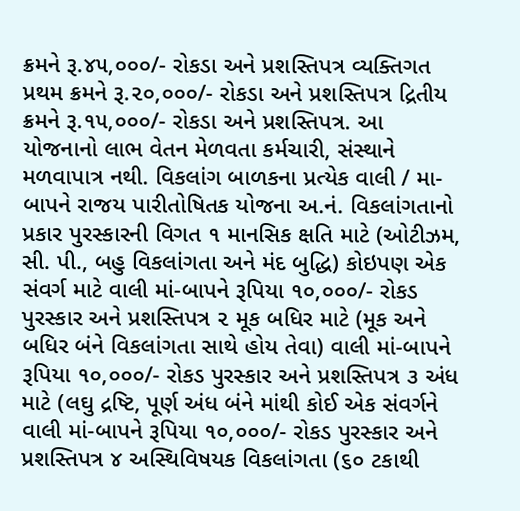ક્રમને રૂ.૪૫,૦૦૦/- રોકડા અને પ્રશસ્તિપત્ર વ્યક્તિગત પ્રથમ ક્રમને રૂ.૨૦,૦૦૦/- રોકડા અને પ્રશસ્તિપત્ર દ્રિતીય ક્રમને રૂ.૧૫,૦૦૦/- રોકડા અને પ્રશસ્તિપત્ર. આ યોજનાનો લાભ વેતન મેળવતા કર્મચારી, સંસ્થાને મળવાપાત્ર નથી. વિકલાંગ બાળકના પ્રત્યેક વાલી / મા-બાપને રાજય પારીતોષિતક યોજના અ.નં. વિકલાંગતાનો પ્રકાર પુરસ્કારની વિગત ૧ માનસિક ક્ષતિ માટે (ઓટીઝમ, સી. પી., બહુ વિકલાંગતા અને મંદ બુદ્ધિ) કોઇપણ એક સંવર્ગ માટે વાલી માં-બાપને રૂપિયા ૧૦,૦૦૦/- રોકડ પુરસ્કાર અને પ્રશસ્તિપત્ર ૨ મૂક બધિર માટે (મૂક અને બધિર બંને વિકલાંગતા સાથે હોય તેવા) વાલી માં-બાપને રૂપિયા ૧૦,૦૦૦/- રોકડ પુરસ્કાર અને પ્રશસ્તિપત્ર ૩ અંધ માટે (લઘુ દ્રષ્ટિ, પૂર્ણ અંધ બંને માંથી કોઈ એક સંવર્ગને વાલી માં-બાપને રૂપિયા ૧૦,૦૦૦/- રોકડ પુરસ્કાર અને પ્રશસ્તિપત્ર ૪ અસ્થિવિષયક વિકલાંગતા (૬૦ ટકાથી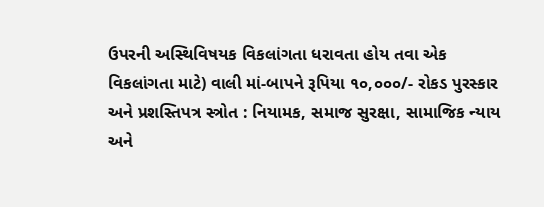ઉપરની અસ્થિવિષયક વિકલાંગતા ધરાવતા હોય તવા એક વિકલાંગતા માટે) વાલી માં-બાપને રૂપિયા ૧૦,૦૦૦/- રોકડ પુરસ્કાર અને પ્રશસ્તિપત્ર સ્ત્રોત : નિયામક, સમાજ સુરક્ષા, સામાજિક ન્યાય અને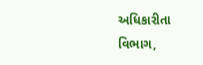અધિકારીતા વિભાગ,